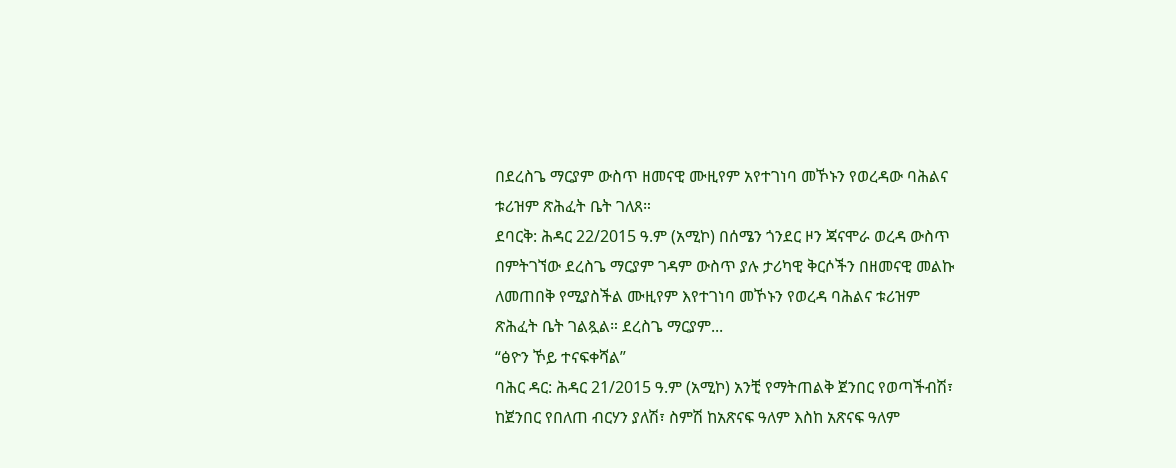በደረስጌ ማርያም ውስጥ ዘመናዊ ሙዚየም አየተገነባ መኾኑን የወረዳው ባሕልና ቱሪዝም ጽሕፈት ቤት ገለጸ።
ደባርቅ: ሕዳር 22/2015 ዓ.ም (አሚኮ) በሰሜን ጎንደር ዞን ጃናሞራ ወረዳ ውስጥ በምትገኘው ደረስጌ ማርያም ገዳም ውስጥ ያሉ ታሪካዊ ቅርሶችን በዘመናዊ መልኩ ለመጠበቅ የሚያስችል ሙዚየም እየተገነባ መኾኑን የወረዳ ባሕልና ቱሪዝም ጽሕፈት ቤት ገልጿል። ደረስጌ ማርያም...
“ፅዮን ኾይ ተናፍቀሻልʺ
ባሕር ዳር: ሕዳር 21/2015 ዓ.ም (አሚኮ) አንቺ የማትጠልቅ ጀንበር የወጣችብሽ፣ ከጀንበር የበለጠ ብርሃን ያለሽ፣ ስምሽ ከአጽናፍ ዓለም እስከ አጽናፍ ዓለም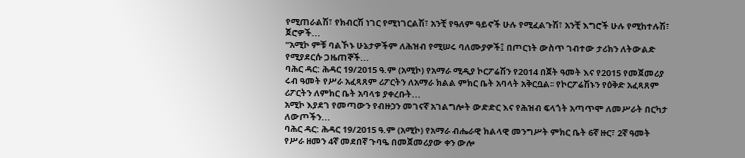የሚጠራልሽ፣ የክብርሽ ነገር የሚነገርልሽ፣ አንቺ የዓለም ዓይኖች ሁሉ የሚፈልጉሽ፣ አንቺ እግሮች ሁሉ የሚከተሉሽ፣ ጀሮዎች...
“አሚኮ ምቹ ባልኾኑ ሁኔታዎችም ለሕዝብ የሚሠሩ ባለሙያዎች፤ በጦርነት ውስጥ ገብተው ታሪክን ለትውልድ የሚያደርሱ ጋዜጠኞች...
ባሕር ዳር: ሕዳር 19/2015 ዓ.ም (አሚኮ) የአማራ ሚዲያ ኮርፖሬሽን የ2014 በጀት ዓመት እና የ2015 የመጀመሪያ ሩብ ዓመት የሥራ አፈጻጸም ሪፖርትን ለአማራ ክልል ምክር ቤት አባላት አቅርቧል፡፡ የኮርፖሬሽኑን የዕቅድ አፈጻጸም ሪፖርትን ለምክር ቤት አባላቱ ያቀረቡት...
አሚኮ እያደገ የመጣውን የብዙኃን መገናኛ አገልግሎት ውድድር እና የሕዝብ ፍላጎት አጣጥሞ ለመሥራት በርካታ ለውጦችን...
ባሕር ዳር: ሕዳር 19/2015 ዓ.ም (አሚኮ) የአማራ ብሔራዊ ክልላዊ መንግሥት ምክር ቤት 6ኛ ዙር፣ 2ኛ ዓመት የሥራ ዘመን 4ኛ መደበኛ ጉባዔ በመጀመሪያው ቀን ውሎ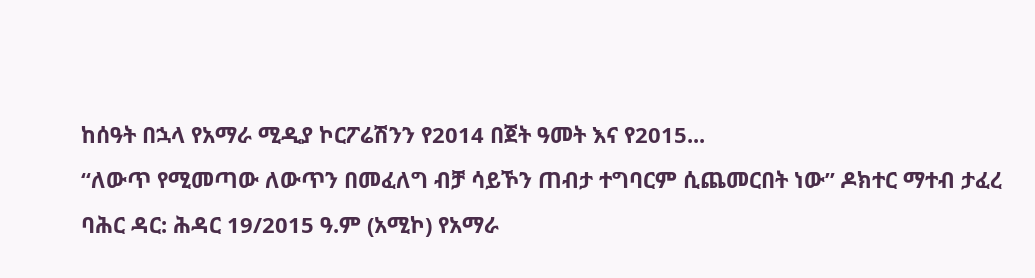ከሰዓት በኋላ የአማራ ሚዲያ ኮርፖሬሽንን የ2014 በጀት ዓመት እና የ2015...
“ለውጥ የሚመጣው ለውጥን በመፈለግ ብቻ ሳይኾን ጠብታ ተግባርም ሲጨመርበት ነው” ዶክተር ማተብ ታፈረ
ባሕር ዳር: ሕዳር 19/2015 ዓ.ም (አሚኮ) የአማራ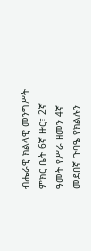ብሔራዊ ክልላዊ መንግሥት ምክር ቤት 6ኛ ዙር፣ 2ኛ ዓመት የሥራ ዘመን 4ኛ መደበኛ ጉባዔ የክልሉን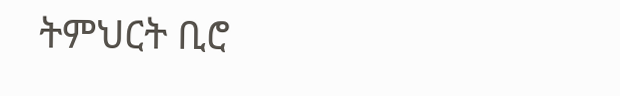ትምህርት ቢሮ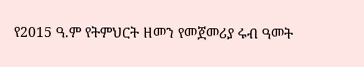የ2015 ዓ.ም የትምህርት ዘመን የመጀመሪያ ሩብ ዓመት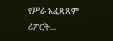የሥራ አፈጻጸም ሪፖርት...